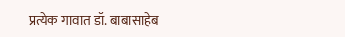प्रत्येक गावात डॉ. बाबासाहेब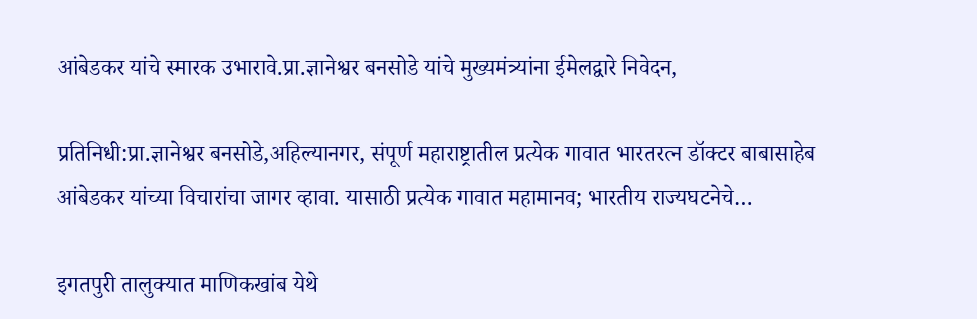आंबेडकर यांचे स्मारक उभारावे.प्रा.ज्ञानेश्वर बनसोडे यांचे मुख्यमंत्र्यांना ईमेलद्वारे निवेदन,

प्रतिनिधी:प्रा.ज्ञानेश्वर बनसोडे,अहिल्यानगर, संपूर्ण महाराष्ट्रातील प्रत्येक गावात भारतरत्न डॉक्टर बाबासाहेब आंबेडकर यांच्या विचारांचा जागर व्हावा. यासाठी प्रत्येक गावात महामानव; भारतीय राज्यघटनेचे…

इगतपुरी तालुक्यात माणिकखांब येथे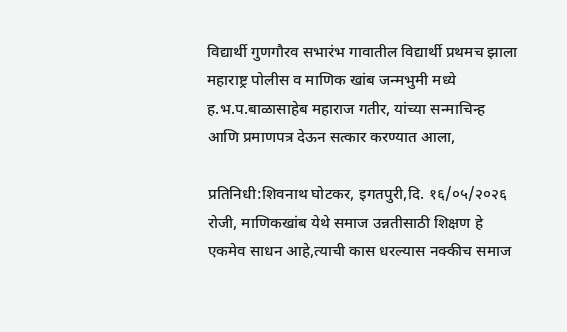विद्यार्थी गुणगौरव सभारंभ गावातील विद्यार्थी प्रथमच झाला महाराष्ट्र पोलीस व माणिक खांब जन्मभुमी मध्ये ह.भ.प.बाळासाहेब महाराज गतीर, यांच्या सन्माचिन्ह आणि प्रमाणपत्र देऊन सत्कार करण्यात आला,

प्रतिनिधी:शिवनाथ घोटकर, इगतपुरी,दि. १६/०५/२०२६ रोजी, माणिकखांब येथे समाज उन्नतीसाठी शिक्षण हे एकमेव साधन आहे,त्याची कास धरल्यास नक्कीच समाज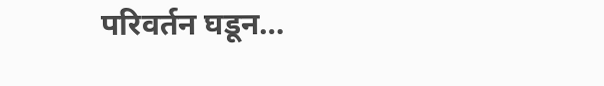परिवर्तन घडून…